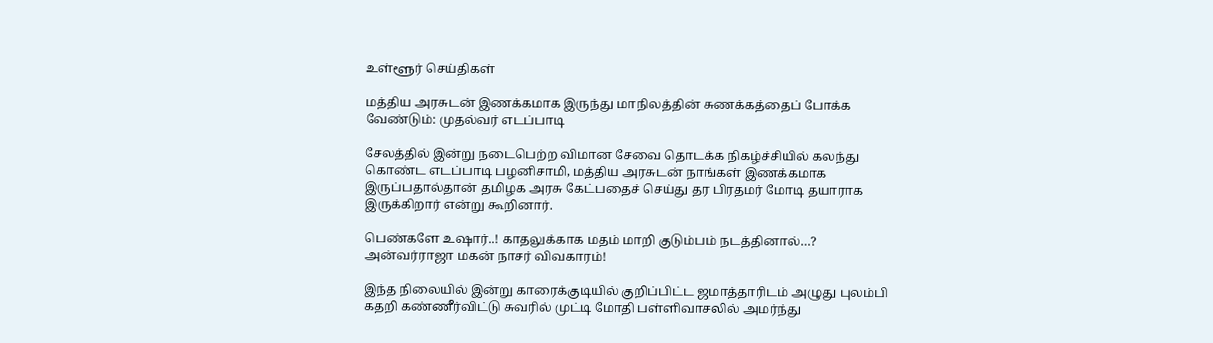உள்ளூர் செய்திகள்

மத்திய அரசுடன் இணக்கமாக இருந்து மாநிலத்தின் சுணக்கத்தைப் போக்க வேண்டும்: முதல்வர் எடப்பாடி

சேலத்தில் இன்று நடைபெற்ற விமான சேவை தொடக்க நிகழ்ச்சியில் கலந்து கொண்ட எடப்பாடி பழனிசாமி, மத்திய அரசுடன் நாங்கள் இணக்கமாக இருப்பதால்தான் தமிழக அரசு கேட்பதைச் செய்து தர பிரதமர் மோடி தயாராக இருக்கிறார் என்று கூறினார்.

பெண்களே உஷார்..! காதலுக்காக மதம் மாறி குடும்பம் நடத்தினால்…? அன்வர்ராஜா மகன் நாசர் விவகாரம்!

இந்த நிலையில் இன்று காரைக்குடியில் குறிப்பிட்ட ஜமாத்தாரிடம் அழுது புலம்பி கதறி கண்ணீர்விட்டு சுவரில் முட்டி மோதி பள்ளிவாசலில் அமர்ந்து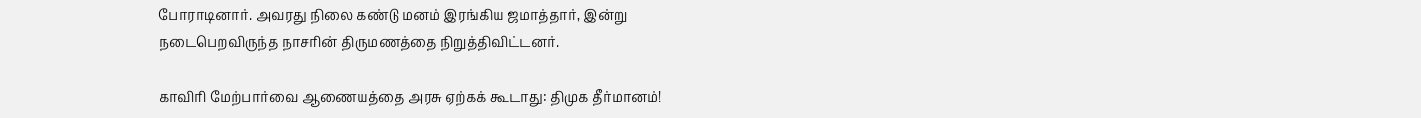போராடினார். அவரது நிலை கண்டு மனம் இரங்கிய ஜமாத்தார், இன்று நடைபெறவிருந்த நாசரின் திருமணத்தை நிறுத்திவிட்டனர்.

காவிரி மேற்பார்வை ஆணையத்தை அரசு ஏற்கக் கூடாது: திமுக தீர்மானம்!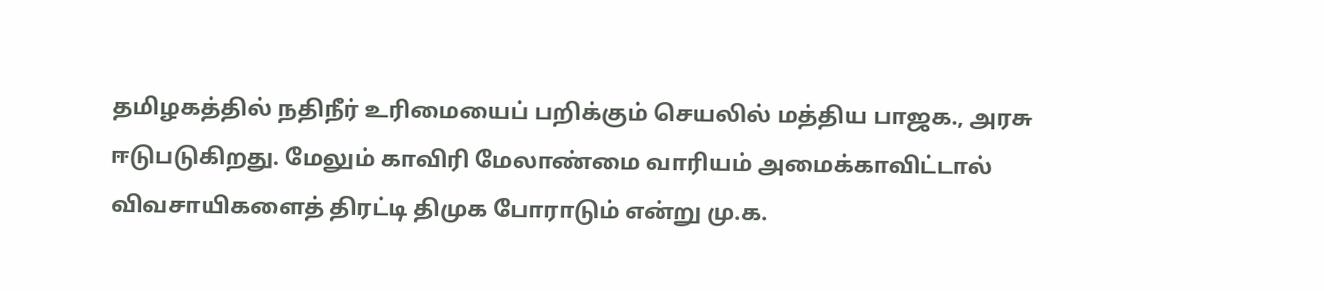தமிழகத்தில் நதிநீர் உரிமையைப் பறிக்கும் செயலில் மத்திய பாஜக., அரசு ஈடுபடுகிறது. மேலும் காவிரி மேலாண்மை வாரியம் அமைக்காவிட்டால் விவசாயிகளைத் திரட்டி திமுக போராடும் என்று மு.க.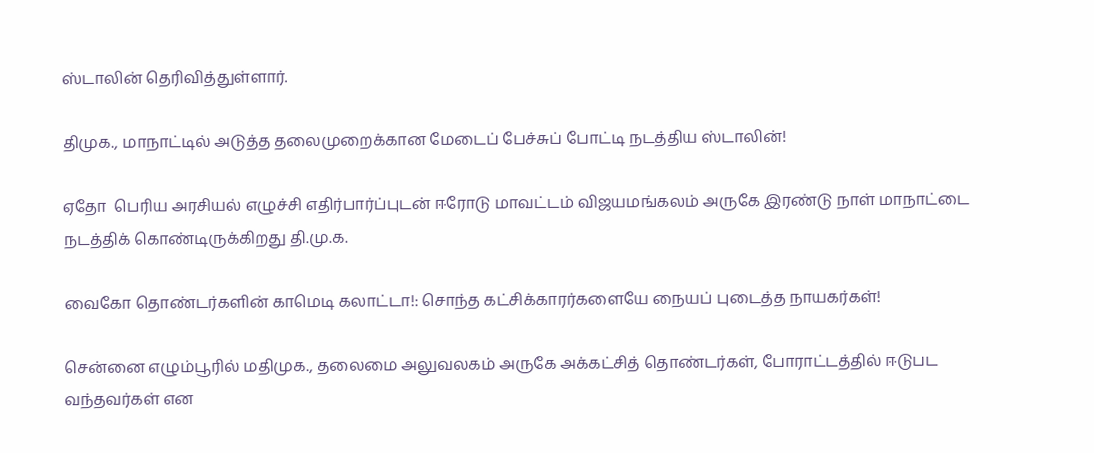ஸ்டாலின் தெரிவித்துள்ளார்.

திமுக., மாநாட்டில் அடுத்த தலைமுறைக்கான மேடைப் பேச்சுப் போட்டி நடத்திய ஸ்டாலின்!

ஏதோ  பெரிய அரசியல் எழுச்சி எதிர்பார்ப்புடன் ஈரோடு மாவட்டம் விஜயமங்கலம் அருகே இரண்டு நாள் மாநாட்டை நடத்திக் கொண்டிருக்கிறது தி.மு.க.

வைகோ தொண்டர்களின் காமெடி கலாட்டா!: சொந்த கட்சிக்காரர்களையே நையப் புடைத்த நாயகர்கள்!

சென்னை எழும்பூரில் மதிமுக., தலைமை அலுவலகம் அருகே அக்கட்சித் தொண்டர்கள், போராட்டத்தில் ஈடுபட வந்தவர்கள் என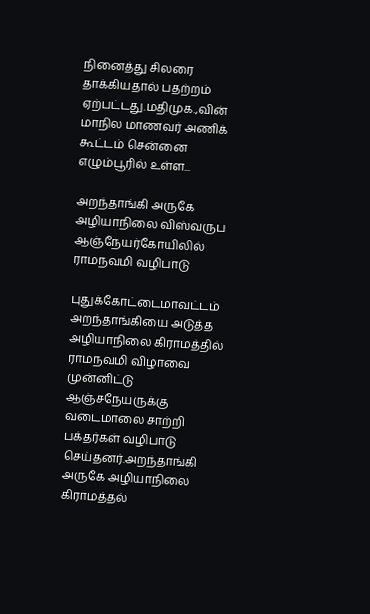நினைத்து சிலரை தாக்கியதால் பதற்றம் ஏற்பட்டது.மதிமுக.,வின் மாநில மாணவர் அணிக் கூட்டம் சென்னை எழும்பூரில் உள்ள...

அறந்தாங்கி அருகே அழியாநிலை விஸ்வருப ஆஞ்நேயர்கோயிலில் ராமநவமி வழிபாடு

புதுக்கோட்டைமாவட்டம் அறந்தாங்கியை அடுத்த அழியாநிலை கிராமத்தில் ராமநவமி விழாவை முன்னிட்டு ஆஞ்சநேயருக்கு வடைமாலை சாற்றி பக்தர்கள் வழிபாடு செய்தனர்.அறந்தாங்கி அருகே அழியாநிலை கிராமத்தல்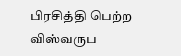பிரசித்தி பெற்ற விஸ்வருப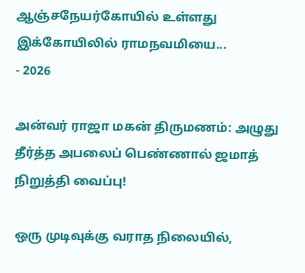ஆஞ்சநேயர்கோயில் உள்ளது இக்கோயிலில் ராமநவமியை...
- 2026

அன்வர் ராஜா மகன் திருமணம்: அழுது தீர்த்த அபலைப் பெண்ணால் ஜமாத் நிறுத்தி வைப்பு!

ஒரு முடிவுக்கு வராத நிலையில்,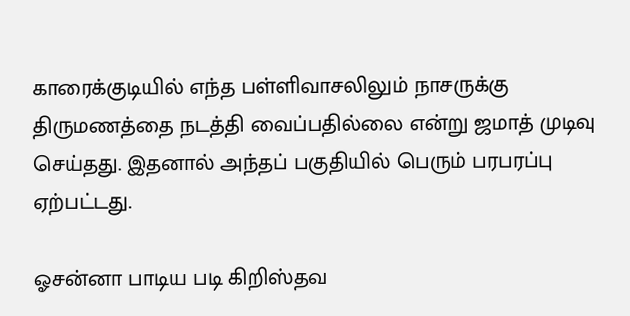காரைக்குடியில் எந்த பள்ளிவாசலிலும் நாசருக்கு திருமணத்தை நடத்தி வைப்பதில்லை என்று ஜமாத் முடிவு செய்தது. இதனால் அந்தப் பகுதியில் பெரும் பரபரப்பு ஏற்பட்டது.

ஓசன்னா பாடிய படி கிறிஸ்தவ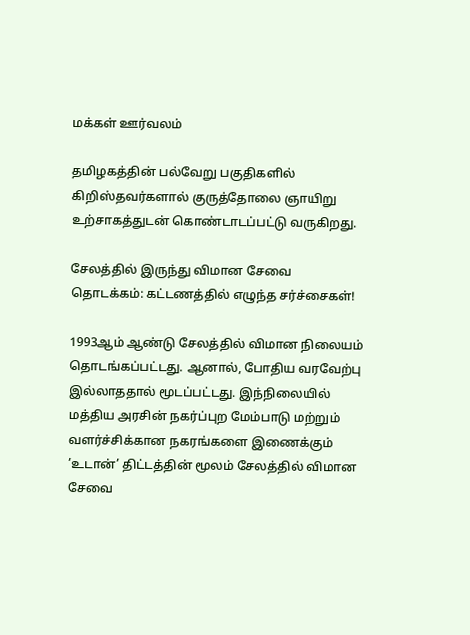மக்கள் ஊர்வலம்

தமிழகத்தின் பல்வேறு பகுதிகளில் கிறிஸ்தவர்களால் குருத்தோலை ஞாயிறு உற்சாகத்துடன் கொண்டாடப்பட்டு வருகிறது.

சேலத்தில் இருந்து விமான சேவை தொடக்கம்: கட்டணத்தில் எழுந்த சர்ச்சைகள்!

1993ஆம் ஆண்டு சேலத்தில் விமான நிலையம் தொடங்கப்பட்டது. ஆனால், போதிய வரவேற்பு இல்லாததால் மூடப்பட்டது. இந்நிலையில் மத்திய அரசின் நகர்ப்புற மேம்பாடு மற்றும் வளர்ச்சிக்கான நகரங்களை இணைக்கும் ’உடான்’ திட்டத்தின் மூலம் சேலத்தில் விமான சேவை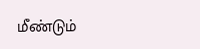மீண்டும்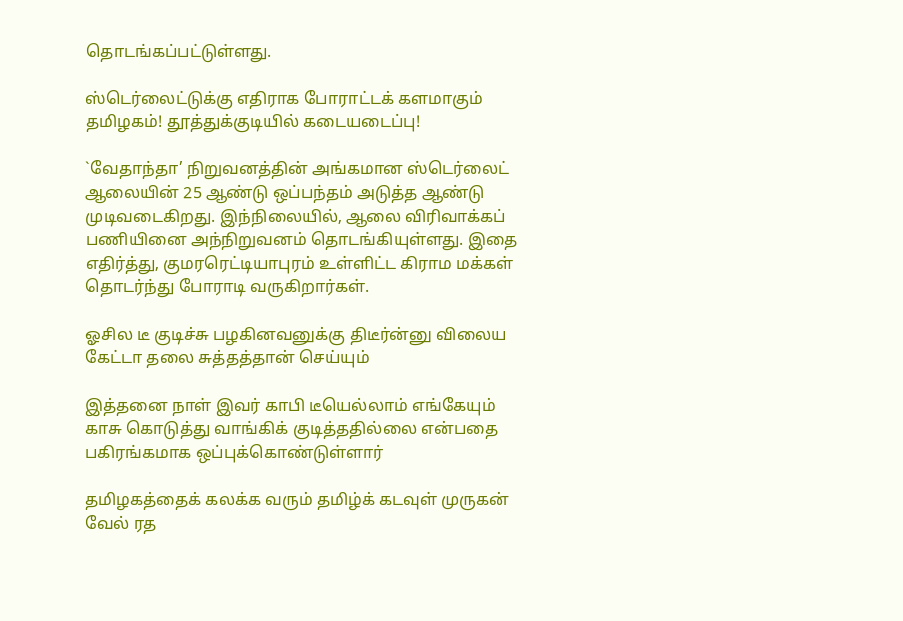தொடங்கப்பட்டுள்ளது.

ஸ்டெர்லைட்டுக்கு எதிராக போராட்டக் களமாகும் தமிழகம்! தூத்துக்குடியில் கடையடைப்பு!

`வேதாந்தா’ நிறுவனத்தின் அங்கமான ஸ்டெர்லைட் ஆலையின் 25 ஆண்டு ஒப்பந்தம் அடுத்த ஆண்டு முடிவடைகிறது. இந்நிலையில், ஆலை விரிவாக்கப் பணியினை அந்நிறுவனம் தொடங்கியுள்ளது. இதை எதிர்த்து, குமரரெட்டியாபுரம் உள்ளிட்ட கிராம மக்கள் தொடர்ந்து போராடி வருகிறார்கள்.

ஓசில டீ குடிச்சு பழகினவனுக்கு திடீர்ன்னு விலைய கேட்டா தலை சுத்தத்தான் செய்யும்

இத்தனை நாள் இவர் காபி டீயெல்லாம் எங்கேயும் காசு கொடுத்து வாங்கிக் குடித்ததில்லை என்பதை பகிரங்கமாக ஒப்புக்கொண்டுள்ளார்

தமிழகத்தைக் கலக்க வரும் தமிழ்க் கடவுள் முருகன் வேல் ரத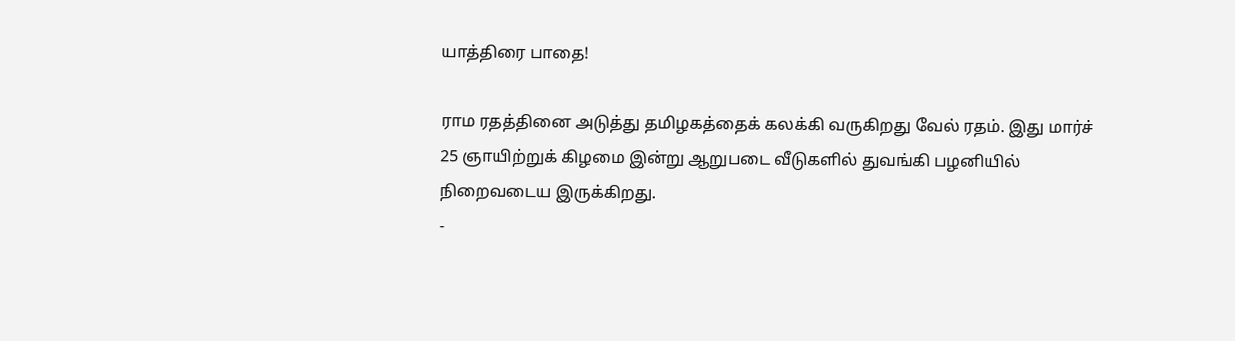யாத்திரை பாதை!

ராம ரதத்தினை அடுத்து தமிழகத்தைக் கலக்கி வருகிறது வேல் ரதம். இது மார்ச் 25 ஞாயிற்றுக் கிழமை இன்று ஆறுபடை வீடுகளில் துவங்கி பழனியில் நிறைவடைய இருக்கிறது.
-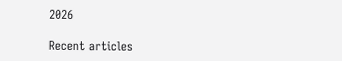2026

Recent articles